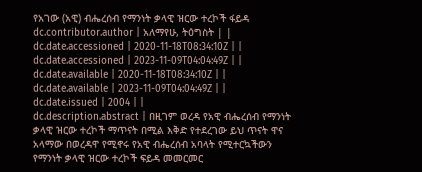የአገው (አዊ) ብሔረሰብ የማንነት ቃላዊ ዝርው ተረኮች ፋይዳ
dc.contributor.author | አለማየሁ, ትዕግስት | |
dc.date.accessioned | 2020-11-18T08:34:10Z | |
dc.date.accessioned | 2023-11-09T04:04:49Z | |
dc.date.available | 2020-11-18T08:34:10Z | |
dc.date.available | 2023-11-09T04:04:49Z | |
dc.date.issued | 2004 | |
dc.description.abstract | በዚገም ወረዳ የአዊ ብሔረሰብ የማንነት ቃላዊ ዝርው ተረኮች ማጥናት በሚል እቅድ የተደረገው ይህ ጥናት ዋና አላማው በወረዳዋ የሚኖሩ የአዊ ብሔረሰብ አባላት የሚተርኳችውን የማንነት ቃላዊ ዝርው ተረኮች ፍይዳ መመርመር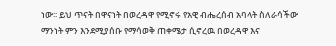ነው፡፡ ይህ ጥናት በዋናነት በወረዳዋ የሚኖሩ የአዊ ብሔረሰብ አባላት ስለራሳችው ማንነት ምን እንደሚያሰቡ የማሳወቅ ጠቀሜታ ሲኖረዉ በወረዳዋ እና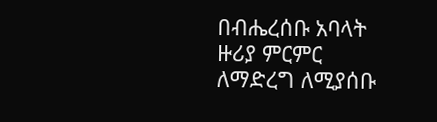በብሔረሰቡ አባላት ዙሪያ ምርምር ለማድረግ ለሚያሰቡ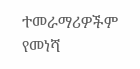ተመራማሪዎችም የመነሻ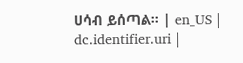ሀሳብ ይሰጣል፡፡ | en_US |
dc.identifier.uri |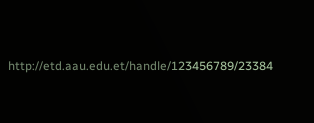http://etd.aau.edu.et/handle/123456789/23384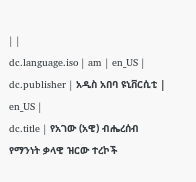| |
dc.language.iso | am | en_US |
dc.publisher | አዲስ አበባ ዩኒቨርሲቲ | en_US |
dc.title | የአገው (አዊ) ብሔረሰብ የማንነት ቃላዊ ዝርው ተረኮች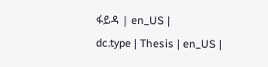ፋይዳ | en_US |
dc.type | Thesis | en_US |